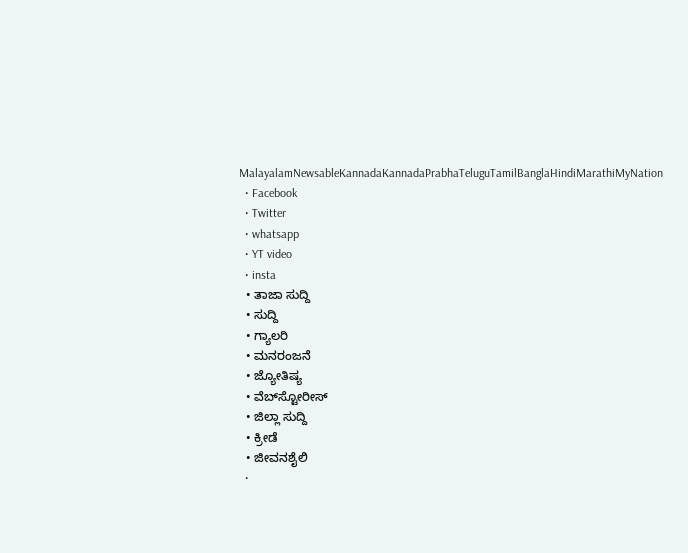MalayalamNewsableKannadaKannadaPrabhaTeluguTamilBanglaHindiMarathiMyNation
  • Facebook
  • Twitter
  • whatsapp
  • YT video
  • insta
  • ತಾಜಾ ಸುದ್ದಿ
  • ಸುದ್ದಿ
  • ಗ್ಯಾಲರಿ
  • ಮನರಂಜನೆ
  • ಜ್ಯೋತಿಷ್ಯ
  • ವೆಬ್‌ಸ್ಟೋರೀಸ್
  • ಜಿಲ್ಲಾ ಸುದ್ದಿ
  • ಕ್ರೀಡೆ
  • ಜೀವನಶೈಲಿ
  •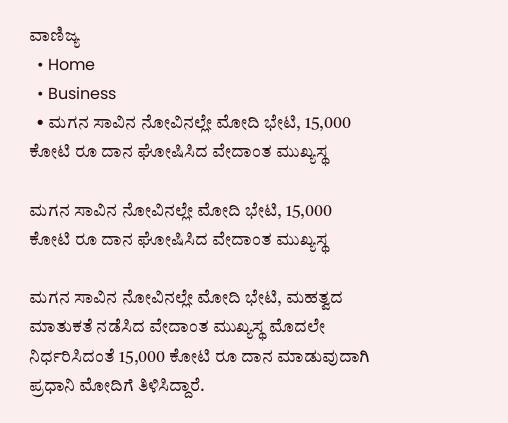ವಾಣಿಜ್ಯ
  • Home
  • Business
  • ಮಗನ ಸಾವಿನ ನೋವಿನಲ್ಲೇ ಮೋದಿ ಭೇಟಿ, 15,000 ಕೋಟಿ ರೂ ದಾನ ಘೋಷಿಸಿದ ವೇದಾಂತ ಮುಖ್ಯಸ್ಥ

ಮಗನ ಸಾವಿನ ನೋವಿನಲ್ಲೇ ಮೋದಿ ಭೇಟಿ, 15,000 ಕೋಟಿ ರೂ ದಾನ ಘೋಷಿಸಿದ ವೇದಾಂತ ಮುಖ್ಯಸ್ಥ

ಮಗನ ಸಾವಿನ ನೋವಿನಲ್ಲೇ ಮೋದಿ ಭೇಟಿ, ಮಹತ್ವದ ಮಾತುಕತೆ ನಡೆಸಿದ ವೇದಾಂತ ಮುಖ್ಯಸ್ಥ ಮೊದಲೇ ನಿರ್ಧರಿಸಿದಂತೆ 15,000 ಕೋಟಿ ರೂ ದಾನ ಮಾಡುವುದಾಗಿ ಪ್ರಧಾನಿ ಮೋದಿಗೆ ತಿಳಿಸಿದ್ದಾರೆ.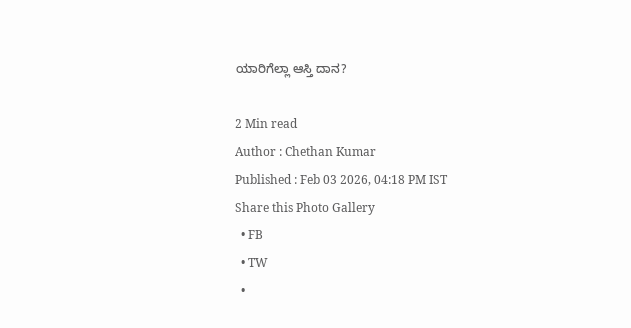ಯಾರಿಗೆಲ್ಲಾ ಆಸ್ತಿ ದಾನ?

2 Min read
Author : Chethan Kumar
Published : Feb 03 2026, 04:18 PM IST
Share this Photo Gallery
  • FB
  • TW
  •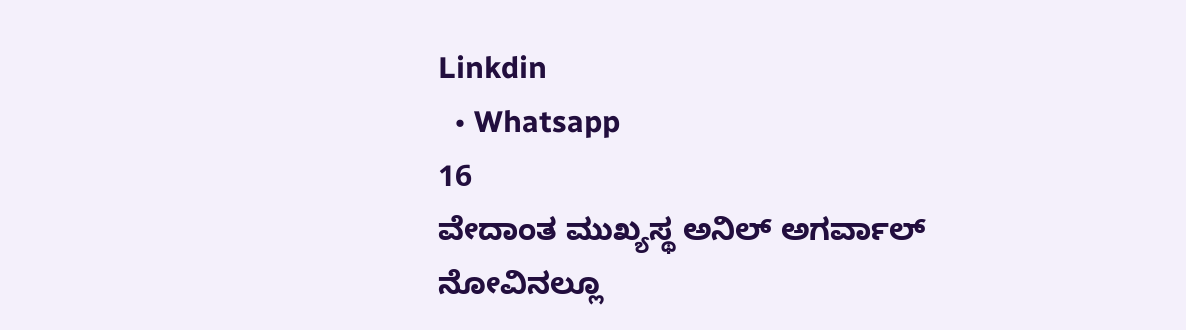Linkdin
  • Whatsapp
16
ವೇದಾಂತ ಮುಖ್ಯಸ್ಥ ಅನಿಲ್ ಅಗರ್ವಾಲ್ ನೋವಿನಲ್ಲೂ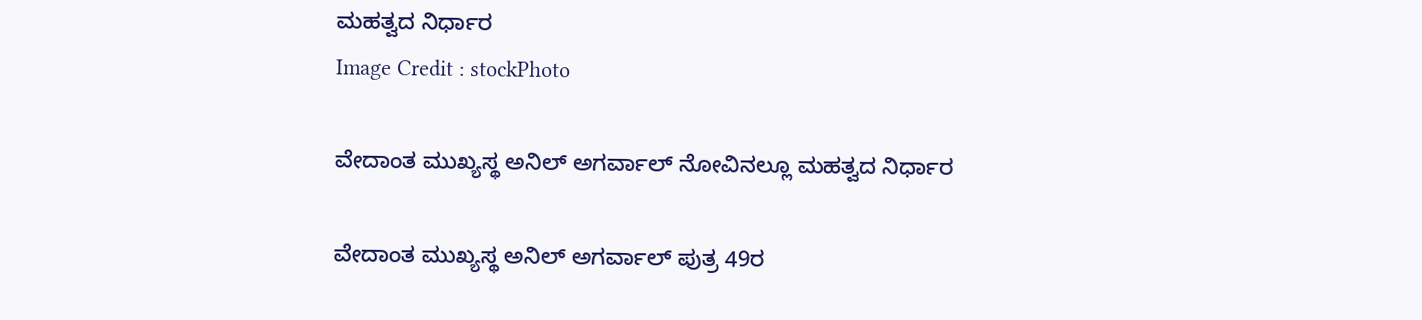ಮಹತ್ವದ ನಿರ್ಧಾರ
Image Credit : stockPhoto

ವೇದಾಂತ ಮುಖ್ಯಸ್ಥ ಅನಿಲ್ ಅಗರ್ವಾಲ್ ನೋವಿನಲ್ಲೂ ಮಹತ್ವದ ನಿರ್ಧಾರ

ವೇದಾಂತ ಮುಖ್ಯಸ್ಥ ಅನಿಲ್ ಅಗರ್ವಾಲ್ ಪುತ್ರ 49ರ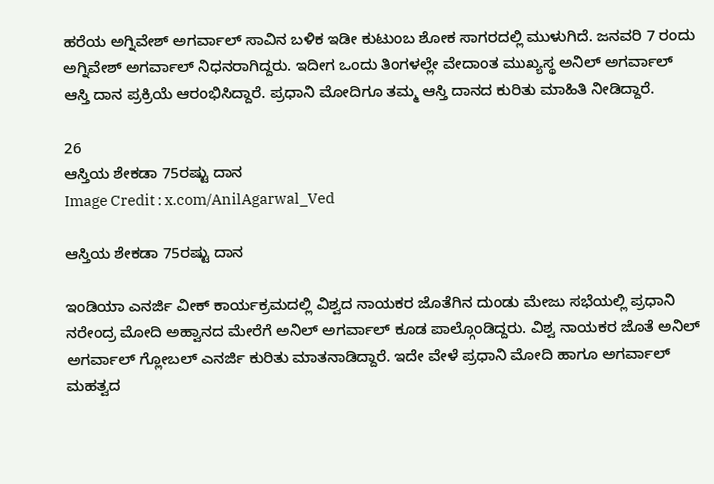ಹರೆಯ ಅಗ್ನಿವೇಶ್ ಅಗರ್ವಾಲ್ ಸಾವಿನ ಬಳಿಕ ಇಡೀ ಕುಟುಂಬ ಶೋಕ ಸಾಗರದಲ್ಲಿ ಮುಳುಗಿದೆ. ಜನವರಿ 7 ರಂದು ಅಗ್ನಿವೇಶ್ ಅಗರ್ವಾಲ್ ನಿಧನರಾಗಿದ್ದರು. ಇದೀಗ ಒಂದು ತಿಂಗಳಲ್ಲೇ ವೇದಾಂತ ಮುಖ್ಯಸ್ಥ ಅನಿಲ್ ಅಗರ್ವಾಲ್ ಆಸ್ತಿ ದಾನ ಪ್ರಕ್ರಿಯೆ ಆರಂಭಿಸಿದ್ದಾರೆ. ಪ್ರಧಾನಿ ಮೋದಿಗೂ ತಮ್ಮ ಆಸ್ತಿ ದಾನದ ಕುರಿತು ಮಾಹಿತಿ ನೀಡಿದ್ದಾರೆ.

26
ಆಸ್ತಿಯ ಶೇಕಡಾ 75ರಷ್ಟು ದಾನ
Image Credit : x.com/AnilAgarwal_Ved

ಆಸ್ತಿಯ ಶೇಕಡಾ 75ರಷ್ಟು ದಾನ

ಇಂಡಿಯಾ ಎನರ್ಜಿ ವೀಕ್ ಕಾರ್ಯಕ್ರಮದಲ್ಲಿ ವಿಶ್ವದ ನಾಯಕರ ಜೊತೆಗಿನ ದುಂಡು ಮೇಜು ಸಭೆಯಲ್ಲಿ ಪ್ರಧಾನಿ ನರೇಂದ್ರ ಮೋದಿ ಅಹ್ವಾನದ ಮೇರೆಗೆ ಅನಿಲ್ ಅಗರ್ವಾಲ್ ಕೂಡ ಪಾಲ್ಗೊಂಡಿದ್ದರು. ವಿಶ್ವ ನಾಯಕರ ಜೊತೆ ಅನಿಲ್ ಅಗರ್ವಾಲ್ ಗ್ಲೋಬಲ್ ಎನರ್ಜಿ ಕುರಿತು ಮಾತನಾಡಿದ್ದಾರೆ. ಇದೇ ವೇಳೆ ಪ್ರಧಾನಿ ಮೋದಿ ಹಾಗೂ ಅಗರ್ವಾಲ್ ಮಹತ್ವದ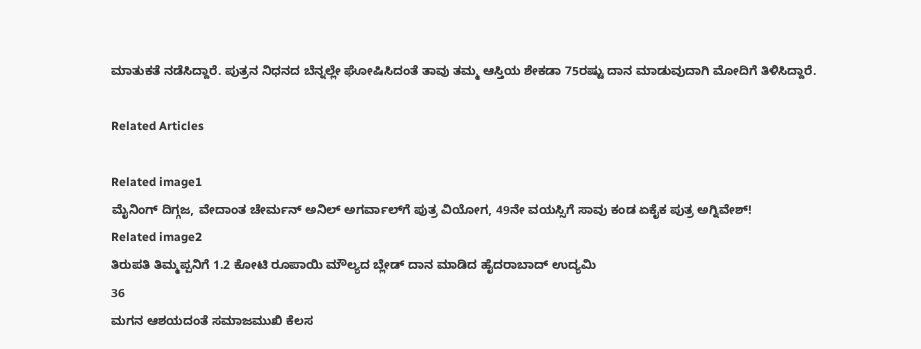ಮಾತುಕತೆ ನಡೆಸಿದ್ದಾರೆ. ಪುತ್ರನ ನಿಧನದ ಬೆನ್ನಲ್ಲೇ ಘೋಷಿಸಿದಂತೆ ತಾವು ತಮ್ಮ ಆಸ್ತಿಯ ಶೇಕಡಾ 75ರಷ್ಟು ದಾನ ಮಾಡುವುದಾಗಿ ಮೋದಿಗೆ ತಿಳಿಸಿದ್ದಾರೆ.

Related Articles

Related image1
ಮೈನಿಂಗ್‌ ದಿಗ್ಗಜ, ವೇದಾಂತ ಚೇರ್ಮನ್‌ ಅನಿಲ್‌ ಅಗರ್ವಾಲ್‌ಗೆ ಪುತ್ರ ವಿಯೋಗ, 49ನೇ ವಯಸ್ಸಿಗೆ ಸಾವು ಕಂಡ ಏಕೈಕ ಪುತ್ರ ಅಗ್ನಿವೇಶ್‌!
Related image2
ತಿರುಪತಿ ತಿಮ್ಮಪ್ಪನಿಗೆ 1.2 ಕೋಟಿ ರೂಪಾಯಿ ಮೌಲ್ಯದ ಬ್ಲೇಡ್‌ ದಾನ ಮಾಡಿದ ಹೈದರಾಬಾದ್‌ ಉದ್ಯಮಿ
36
ಮಗನ ಆಶಯದಂತೆ ಸಮಾಜಮುಖಿ ಕೆಲಸ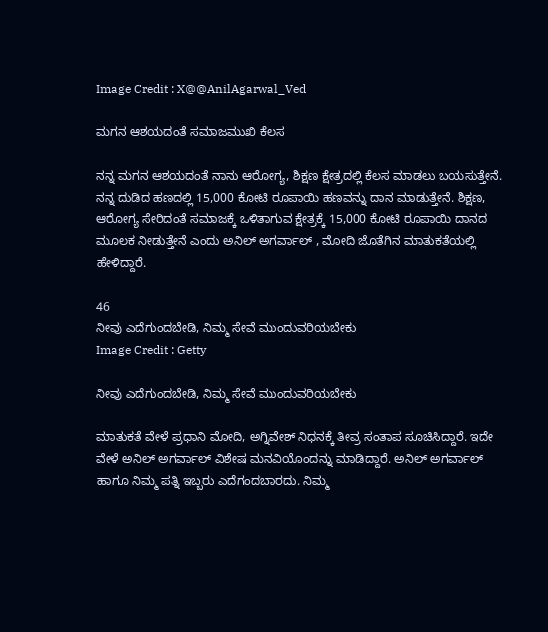Image Credit : X@@AnilAgarwal_Ved

ಮಗನ ಆಶಯದಂತೆ ಸಮಾಜಮುಖಿ ಕೆಲಸ

ನನ್ನ ಮಗನ ಆಶಯದಂತೆ ನಾನು ಆರೋಗ್ಯ, ಶಿಕ್ಷಣ ಕ್ಷೇತ್ರದಲ್ಲಿ ಕೆಲಸ ಮಾಡಲು ಬಯಸುತ್ತೇನೆ. ನನ್ನ ದುಡಿದ ಹಣದಲ್ಲಿ 15,000 ಕೋಟಿ ರೂಪಾಯಿ ಹಣವನ್ನು ದಾನ ಮಾಡುತ್ತೇನೆ. ಶಿಕ್ಷಣ, ಆರೋಗ್ಯ ಸೇರಿದಂತೆ ಸಮಾಜಕ್ಕೆ ಒಳಿತಾಗುವ ಕ್ಷೇತ್ರಕ್ಕೆ 15,000 ಕೋಟಿ ರೂಪಾಯಿ ದಾನದ ಮೂಲಕ ನೀಡುತ್ತೇನೆ ಎಂದು ಅನಿಲ್ ಅಗರ್ವಾಲ್ , ಮೋದಿ ಜೊತೆಗಿನ ಮಾತುಕತೆಯಲ್ಲಿ ಹೇಳಿದ್ದಾರೆ.

46
ನೀವು ಎದೆಗುಂದಬೇಡಿ, ನಿಮ್ಮ ಸೇವೆ ಮುಂದುವರಿಯಬೇಕು
Image Credit : Getty

ನೀವು ಎದೆಗುಂದಬೇಡಿ, ನಿಮ್ಮ ಸೇವೆ ಮುಂದುವರಿಯಬೇಕು

ಮಾತುಕತೆ ವೇಳೆ ಪ್ರಧಾನಿ ಮೋದಿ, ಅಗ್ನಿವೇಶ್ ನಿಧನಕ್ಕೆ ತೀವ್ರ ಸಂತಾಪ ಸೂಚಿಸಿದ್ದಾರೆ. ಇದೇ ವೇಳೆ ಅನಿಲ್ ಅಗರ್ವಾಲ್ ವಿಶೇಷ ಮನವಿಯೊಂದನ್ನು ಮಾಡಿದ್ದಾರೆ. ಅನಿಲ್ ಅಗರ್ವಾಲ್ ಹಾಗೂ ನಿಮ್ಮ ಪತ್ನಿ ಇಬ್ಬರು ಎದೆಗಂದಬಾರದು. ನಿಮ್ಮ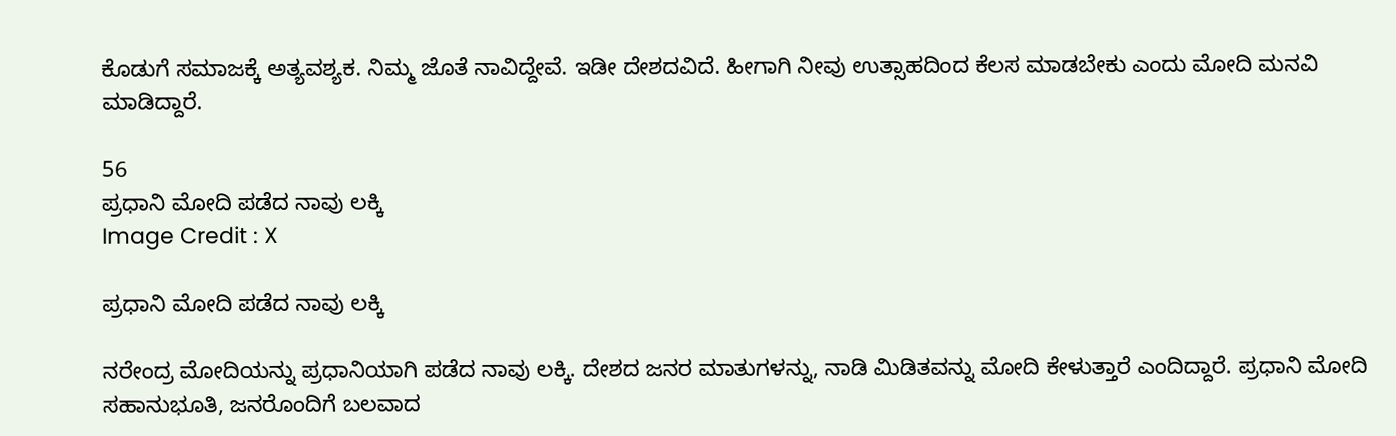ಕೊಡುಗೆ ಸಮಾಜಕ್ಕೆ ಅತ್ಯವಶ್ಯಕ. ನಿಮ್ಮ ಜೊತೆ ನಾವಿದ್ದೇವೆ. ಇಡೀ ದೇಶದವಿದೆ. ಹೀಗಾಗಿ ನೀವು ಉತ್ಸಾಹದಿಂದ ಕೆಲಸ ಮಾಡಬೇಕು ಎಂದು ಮೋದಿ ಮನವಿ ಮಾಡಿದ್ದಾರೆ.

56
ಪ್ರಧಾನಿ ಮೋದಿ ಪಡೆದ ನಾವು ಲಕ್ಕಿ
Image Credit : X

ಪ್ರಧಾನಿ ಮೋದಿ ಪಡೆದ ನಾವು ಲಕ್ಕಿ

ನರೇಂದ್ರ ಮೋದಿಯನ್ನು ಪ್ರಧಾನಿಯಾಗಿ ಪಡೆದ ನಾವು ಲಕ್ಕಿ. ದೇಶದ ಜನರ ಮಾತುಗಳನ್ನು, ನಾಡಿ ಮಿಡಿತವನ್ನು ಮೋದಿ ಕೇಳುತ್ತಾರೆ ಎಂದಿದ್ದಾರೆ. ಪ್ರಧಾನಿ ಮೋದಿ ಸಹಾನುಭೂತಿ, ಜನರೊಂದಿಗೆ ಬಲವಾದ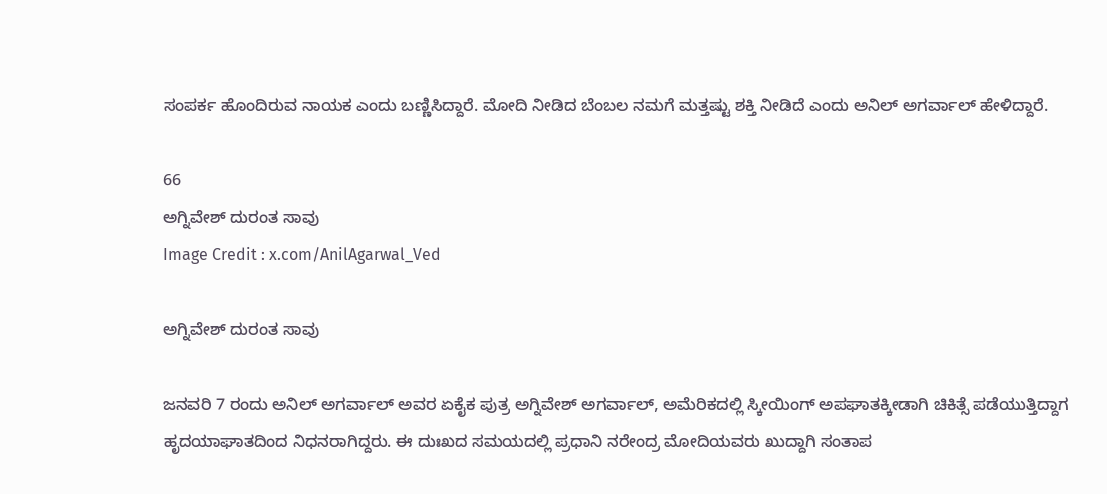ಸಂಪರ್ಕ ಹೊಂದಿರುವ ನಾಯಕ ಎಂದು ಬಣ್ಣಿಸಿದ್ದಾರೆ. ಮೋದಿ ನೀಡಿದ ಬೆಂಬಲ ನಮಗೆ ಮತ್ತಷ್ಟು ಶಕ್ತಿ ನೀಡಿದೆ ಎಂದು ಅನಿಲ್ ಅಗರ್ವಾಲ್ ಹೇಳಿದ್ದಾರೆ.

66
ಅಗ್ನಿವೇಶ್ ದುರಂತ ಸಾವು
Image Credit : x.com/AnilAgarwal_Ved

ಅಗ್ನಿವೇಶ್ ದುರಂತ ಸಾವು

ಜನವರಿ 7 ರಂದು ಅನಿಲ್ ಅಗರ್ವಾಲ್ ಅವರ ಏಕೈಕ ಪುತ್ರ ಅಗ್ನಿವೇಶ್ ಅಗರ್ವಾಲ್, ಅಮೆರಿಕದಲ್ಲಿ ಸ್ಕೀಯಿಂಗ್ ಅಪಘಾತಕ್ಕೀಡಾಗಿ ಚಿಕಿತ್ಸೆ ಪಡೆಯುತ್ತಿದ್ದಾಗ ಹೃದಯಾಘಾತದಿಂದ ನಿಧನರಾಗಿದ್ದರು. ಈ ದುಃಖದ ಸಮಯದಲ್ಲಿ ಪ್ರಧಾನಿ ನರೇಂದ್ರ ಮೋದಿಯವರು ಖುದ್ದಾಗಿ ಸಂತಾಪ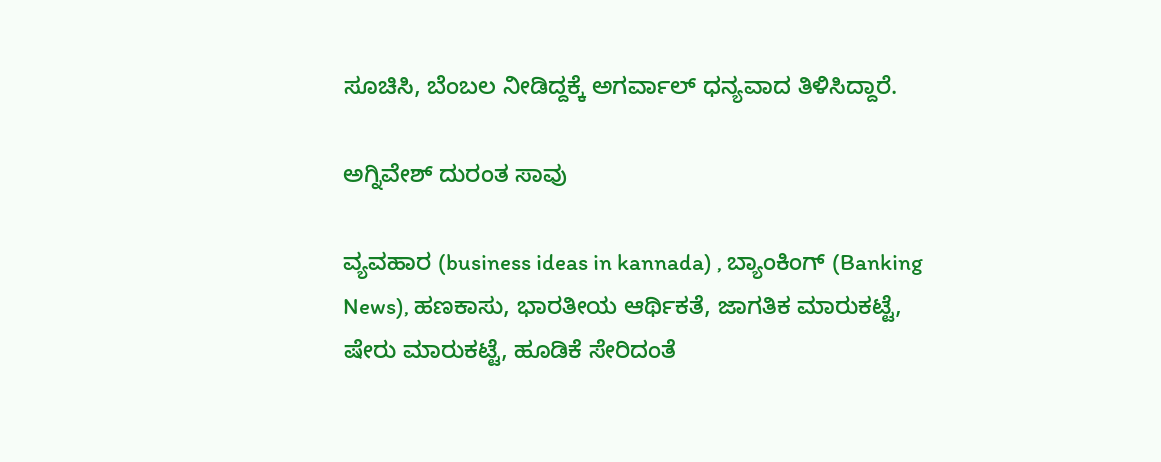ಸೂಚಿಸಿ, ಬೆಂಬಲ ನೀಡಿದ್ದಕ್ಕೆ ಅಗರ್ವಾಲ್ ಧನ್ಯವಾದ ತಿಳಿಸಿದ್ದಾರೆ.

ಅಗ್ನಿವೇಶ್ ದುರಂತ ಸಾವು

ವ್ಯವಹಾರ (business ideas in kannada) , ಬ್ಯಾಂಕಿಂಗ್ (Banking News), ಹಣಕಾಸು, ಭಾರತೀಯ ಆರ್ಥಿಕತೆ, ಜಾಗತಿಕ ಮಾರುಕಟ್ಟೆ, ಷೇರು ಮಾರುಕಟ್ಟೆ, ಹೂಡಿಕೆ ಸೇರಿದಂತೆ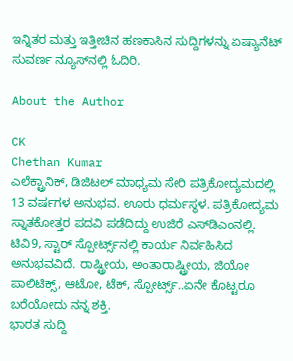ಇನ್ನಿತರ ಮತ್ತು ಇತ್ತೀಚಿನ ಹಣಕಾಸಿನ ಸುದ್ದಿಗಳನ್ನು ಏಷ್ಯಾನೆಟ್ ಸುವರ್ಣ ನ್ಯೂಸ್‌ನಲ್ಲಿ ಓದಿರಿ.

About the Author

CK
Chethan Kumar
ಎಲೆಕ್ಟ್ರಾನಿಕ್, ಡಿಜಿಟಲ್ ಮಾಧ್ಯಮ ಸೇರಿ ಪತ್ರಿಕೋದ್ಯಮದಲ್ಲಿ 13 ವರ್ಷಗಳ ಅನುಭವ. ಊರು ಧರ್ಮಸ್ಥಳ. ಪತ್ರಿಕೋದ್ಯಮ ಸ್ನಾತಕೋತ್ತರ ಪದವಿ ಪಡೆದಿದ್ದು ಉಜಿರೆ ಎಸ್‌ಡಿಎಂನಲ್ಲಿ. ಟಿವಿ9, ಸ್ಟಾರ್ ಸ್ಪೋರ್ಟ್ಸ್‌ನಲ್ಲಿ ಕಾರ್ಯ ನಿರ್ವಹಿಸಿದ ಅನುಭವವಿದೆ. ರಾಷ್ಟ್ರೀಯ, ಅಂತಾರಾಷ್ಟ್ರೀಯ, ಜಿಯೋ ಪಾಲಿಟಿಕ್ಸ್, ಆಟೋ, ಟೆಕ್, ಸ್ಪೋರ್ಟ್ಸ್..ಏನೇ ಕೊಟ್ಟರೂ ಬರೆಯೋದು ನನ್ನ ಶಕ್ತಿ.
ಭಾರತ ಸುದ್ದಿ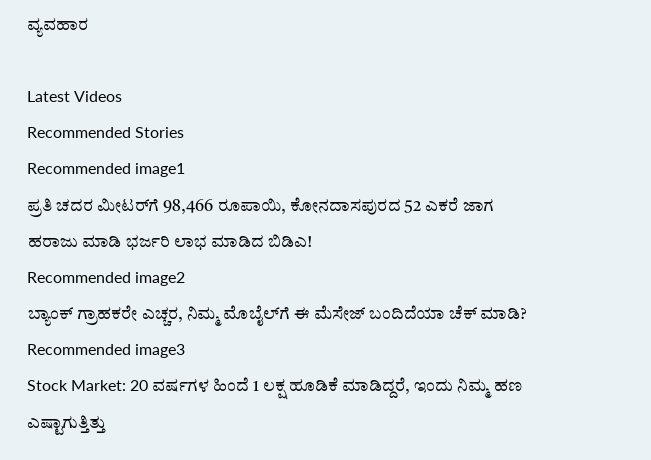ವ್ಯವಹಾರ

Latest Videos
Recommended Stories
Recommended image1
ಪ್ರತಿ ಚದರ ಮೀಟರ್‌ಗೆ 98,466 ರೂಪಾಯಿ, ಕೋನದಾಸಪುರದ 52 ಎಕರೆ ಜಾಗ ಹರಾಜು ಮಾಡಿ ಭರ್ಜರಿ ಲಾಭ ಮಾಡಿದ ಬಿಡಿಎ!
Recommended image2
ಬ್ಯಾಂಕ್ ಗ್ರಾಹಕರೇ ಎಚ್ಚರ, ನಿಮ್ಮ ಮೊಬೈಲ್‌ಗೆ ಈ ಮೆಸೇಜ್ ಬಂದಿದೆಯಾ ಚೆಕ್ ಮಾಡಿ?
Recommended image3
Stock Market: 20 ವರ್ಷಗಳ ಹಿಂದೆ 1 ಲಕ್ಷ ಹೂಡಿಕೆ ಮಾಡಿದ್ದರೆ, ಇಂದು ನಿಮ್ಮ ಹಣ ಎಷ್ಟಾಗುತ್ತಿತ್ತು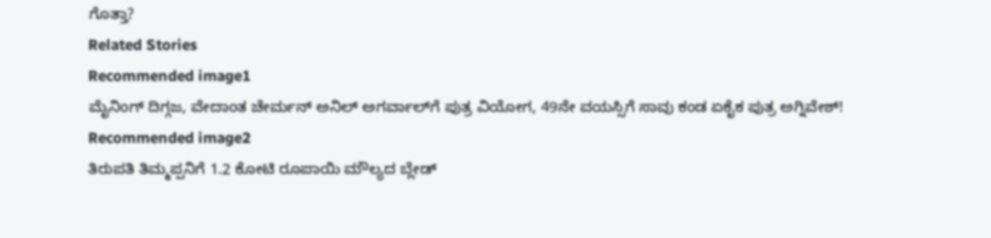ಗೊತ್ತಾ?
Related Stories
Recommended image1
ಮೈನಿಂಗ್‌ ದಿಗ್ಗಜ, ವೇದಾಂತ ಚೇರ್ಮನ್‌ ಅನಿಲ್‌ ಅಗರ್ವಾಲ್‌ಗೆ ಪುತ್ರ ವಿಯೋಗ, 49ನೇ ವಯಸ್ಸಿಗೆ ಸಾವು ಕಂಡ ಏಕೈಕ ಪುತ್ರ ಅಗ್ನಿವೇಶ್‌!
Recommended image2
ತಿರುಪತಿ ತಿಮ್ಮಪ್ಪನಿಗೆ 1.2 ಕೋಟಿ ರೂಪಾಯಿ ಮೌಲ್ಯದ ಬ್ಲೇಡ್‌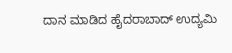ದಾನ ಮಾಡಿದ ಹೈದರಾಬಾದ್‌ ಉದ್ಯಮಿ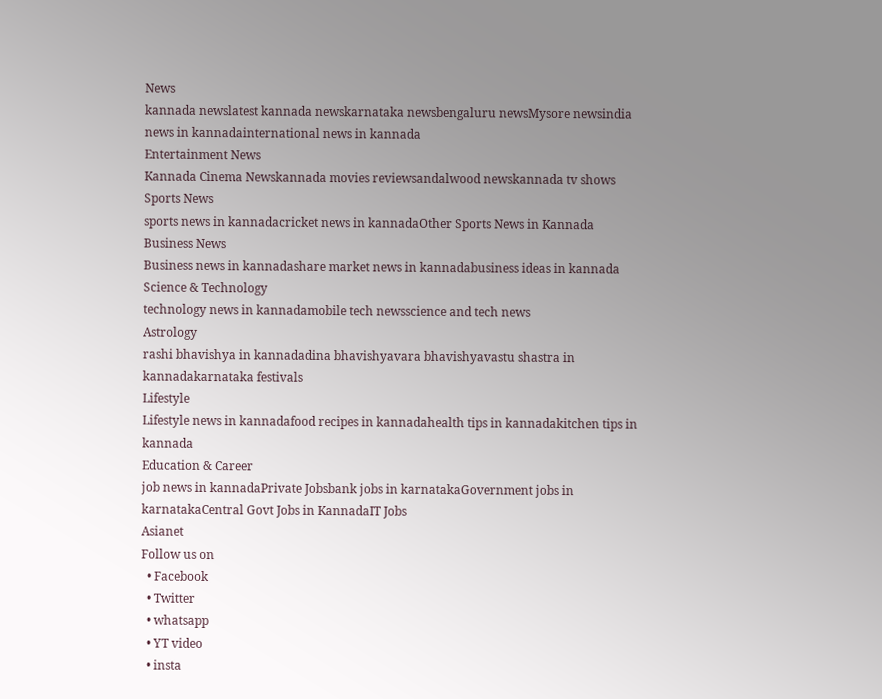News
kannada newslatest kannada newskarnataka newsbengaluru newsMysore newsindia news in kannadainternational news in kannada
Entertainment News
Kannada Cinema Newskannada movies reviewsandalwood newskannada tv shows
Sports News
sports news in kannadacricket news in kannadaOther Sports News in Kannada
Business News
Business news in kannadashare market news in kannadabusiness ideas in kannada
Science & Technology
technology news in kannadamobile tech newsscience and tech news
Astrology
rashi bhavishya in kannadadina bhavishyavara bhavishyavastu shastra in kannadakarnataka festivals
Lifestyle
Lifestyle news in kannadafood recipes in kannadahealth tips in kannadakitchen tips in kannada
Education & Career
job news in kannadaPrivate Jobsbank jobs in karnatakaGovernment jobs in karnatakaCentral Govt Jobs in KannadaIT Jobs
Asianet
Follow us on
  • Facebook
  • Twitter
  • whatsapp
  • YT video
  • insta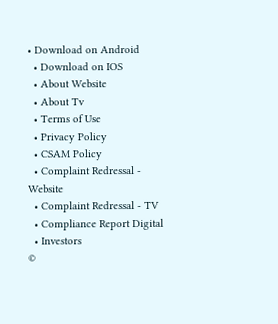• Download on Android
  • Download on IOS
  • About Website
  • About Tv
  • Terms of Use
  • Privacy Policy
  • CSAM Policy
  • Complaint Redressal - Website
  • Complaint Redressal - TV
  • Compliance Report Digital
  • Investors
©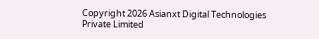Copyright 2026 Asianxt Digital Technologies Private Limited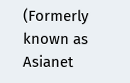(Formerly known as Asianet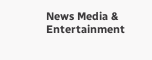News Media & Entertainment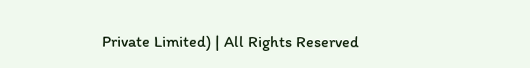Private Limited) | All Rights Reserved